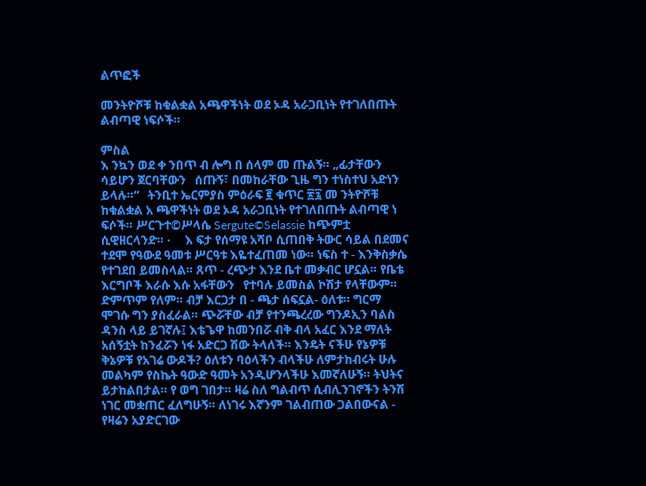ልጥፎች

መንትዮሾቹ ከቁልቋል አጫዋችነት ወደ ኦዳ አራጋቢነት የተገለበጡት ልብጣዊ ነፍሶች።

ምስል
እ ንኳን ወደ ቀ ንበጥ ብ ሎግ በ ሰላም መ ጡልኝ። „ፊታቸውን ሳይሆን ጀርባቸውን   ሰጡኝ፣ በመከራቸው ጊዜ ግን ተነስተህ አድነን ይላሉ።“   ትንቢተ ኤርምያስ ምዕራፍ ፪ ቁጥር ፳፯ መ ንትዮሾቹ ከቁልቋል አ ጫዋችነት ወደ ኦዳ አራጋቢነት የተገለበጡት ልብጣዊ ነ ፍሶች። ሥርጉተ©ሥላሴ Sergute©Selassie ከጭምቷ ሲዊዘርላንድ። ·     እ ፍታ የሰማዩ አሻቦ ሲጠበቅ ትውር ሳይል በደመና ተደሞ የዓውደ ዓመቱ ሥርዓቱ እዬተፈጠመ ነው። ነፍስ ተ - እንቅስቃሴ የተገደበ ይመስላል። ጸጥ - ረጭታ እንደ ቤተ መቃብር ሆኗል። የቤቴ እርግቦች እራሱ እሱ አፋቸውን   የተባሉ ይመስል ኮሽታ የላቸውም። ድምጥም የለም። ብቻ እርጋታ በ - ጫታ ሰፍኗል- ዕለቱ። ግርማ ሞገሱ ግን ያስፈራል። ጭሯቸው ብቻ የተንጫረረው ግንዶኢን ባልስ ዳንስ ላይ ይገኛሉ፤ እቴጌዋ ከመንበሯ ብቅ ብላ አፈር እንደ ማለት አሰኝቷት ከንፈሯን ነፋ አድርጋ ሽው ትላለች። እንዴት ናችሁ የኔዎቹ ቅኔዎቹ የአገሬ ውዶች? ዕለቱን ባዕላችን ብላችሁ ለምታከብሩት ሁሉ መልካም የስኬት ዓውድ ዓመት አንዲሆንላችሁ እመኛለሁኝ። ትህትና ይታከልበታል። የ ወግ ገበታ። ዛሬ ስለ ግልብጥ ሲብሊንገኖችን ትንሽ ነገር መቋጠር ፈለግሁኝ። ለነገሩ እኛንም ገልብጠው ጋልበውናል - የዛሬን አያድርገው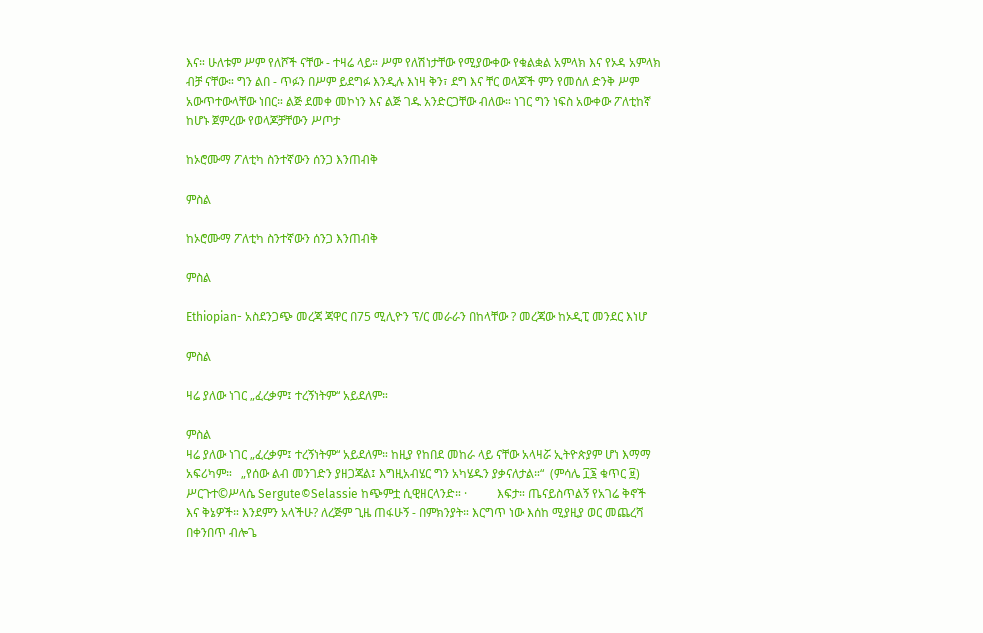እና። ሁለቱም ሥም የለሾች ናቸው - ተዛሬ ላይ። ሥም የለሽነታቸው የሚያውቀው የቁልቋል አምላክ እና የኦዳ አምላክ ብቻ ናቸው። ግን ልበ - ጥፉን በሥም ይደግፉ እንዲሉ እነዛ ቅን፣ ደግ እና ቸር ወላጆች ምን የመሰለ ድንቅ ሥም አውጥተውላቸው ነበር። ልጅ ደመቀ መኮነን እና ልጅ ገዱ አንድርጋቸው ብለው። ነገር ግን ነፍስ አውቀው ፖለቲከኛ ከሆኑ ጀምረው የወላጆቻቸውን ሥጦታ

ከኦሮሙማ ፖለቲካ ስንተኛውን ሰንጋ እንጠብቅ

ምስል

ከኦሮሙማ ፖለቲካ ስንተኛውን ሰንጋ እንጠብቅ

ምስል

Ethiopian- አስደንጋጭ መረጃ ጃዋር በ75 ሚሊዮን ፕ/ር መራራን በከላቸው ? መረጃው ከኦዲፒ መንደር እነሆ

ምስል

ዛሬ ያለው ነገር „ፈረቃም፤ ተረኝነትም“ አይደለም።

ምስል
ዛሬ ያለው ነገር „ፈረቃም፤ ተረኝነትም“ አይደለም። ከዚያ የከበደ መከራ ላይ ናቸው አላዛሯ ኢትዮጵያም ሆነ እማማ አፍሪካም።   „የሰው ልብ መንገድን ያዘጋጃል፤ እግዚአብሄር ግን አካሄዱን ያቃናለታል።“  (ምሳሌ ፲፮ ቁጥር ፱) ሥርጉተ©ሥላሴ Sergute©Selassie ከጭምቷ ሲዊዘርላንድ። ·          እፍታ። ጤናይስጥልኝ የአገሬ ቅኖች እና ቅኔዎች። እንደምን አላችሁ? ለረጅም ጊዜ ጠፋሁኝ - በምክንያት። እርግጥ ነው እሰከ ሚያዚያ ወር መጨረሻ በቀንበጥ ብሎጌ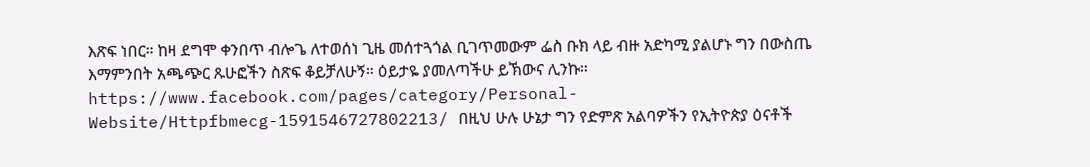እጽፍ ነበር። ከዛ ደግሞ ቀንበጥ ብሎጌ ለተወሰነ ጊዜ መሰተጓጎል ቢገጥመውም ፌስ ቡክ ላይ ብዙ አድካሚ ያልሆኑ ግን በውስጤ እማምንበት አጫጭር ጹሁፎችን ስጽፍ ቆይቻለሁኝ። ዕይታዬ ያመለጣችሁ ይኽውና ሊንኩ። https://www.facebook.com/pages/category/Personal-Website/Httpfbmecg-1591546727802213/ በዚህ ሁሉ ሁኔታ ግን የድምጽ አልባዎችን የኢትዮጵያ ዕናቶች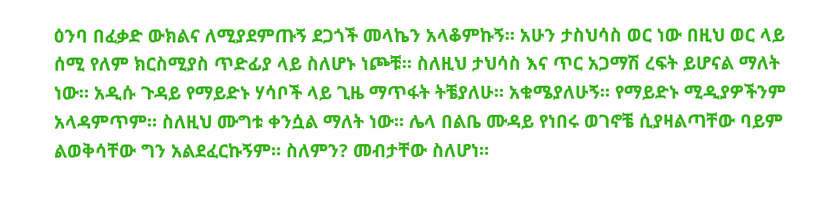ዕንባ በፈቃድ ውክልና ለሚያደምጡኝ ደጋጎች መላኬን አላቆምኩኝ። አሁን ታስህሳስ ወር ነው በዚህ ወር ላይ ሰሚ የለም ክርስሚያስ ጥድፊያ ላይ ስለሆኑ ነጮቹ። ስለዚህ ታህሳስ እና ጥር አጋማሽ ረፍት ይሆናል ማለት ነው። አዲሱ ጉዳይ የማይድኑ ሃሳቦች ላይ ጊዜ ማጥፋት ትቼያለሁ። አቁሜያለሁኝ። የማይድኑ ሚዲያዎችንም አላዳምጥም። ስለዚህ ሙግቱ ቀንሷል ማለት ነው። ሌላ በልቤ ሙዳይ የነበሩ ወገኖቼ ሲያዛልጣቸው ባይም ልወቅሳቸው ግን አልደፈርኩኝም። ስለምን? መብታቸው ስለሆነ።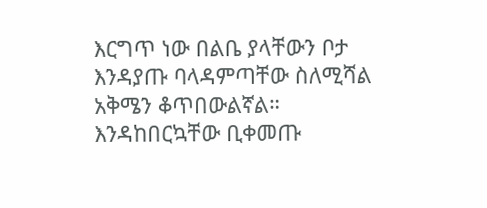እርግጥ ነው በልቤ ያላቸውን ቦታ እንዳያጡ ባላዳምጣቸው ስለሚሻል አቅሜን ቆጥበውልኛል። እንዳከበርኳቸው ቢቀመጡ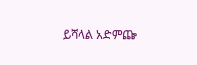ይሻላል አድምጬ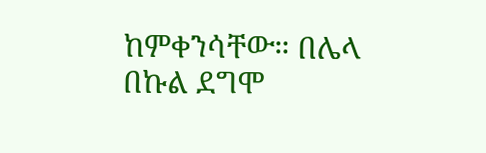ከምቀንሳቸው። በሌላ በኩል ደግሞ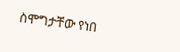ስሞግታቸው የነበ